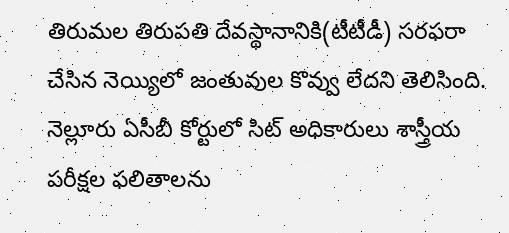తిరుమల తిరుపతి దేవస్థానానికి(టీటీడీ) సరఫరా చేసిన నెయ్యిలో జంతువుల కొవ్వు లేదని తెలిసింది. నెల్లూరు ఏసీబీ కోర్టులో సిట్ అధికారులు శాస్త్రీయ పరీక్షల ఫలితాలను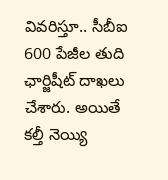వివరిస్తూ.. సీబీఐ 600 పేజీల తుది ఛార్జిషీట్ దాఖలు చేశారు. అయితే కల్తీ నెయ్యి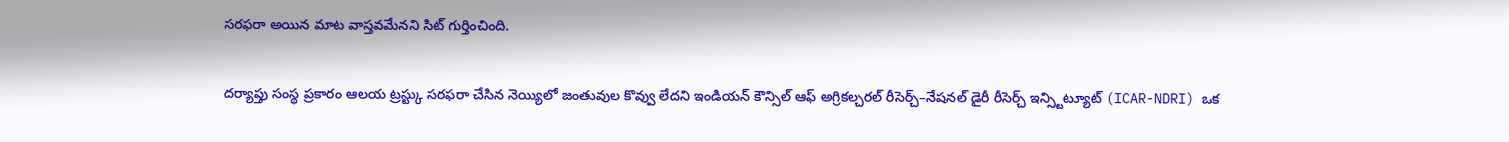సరఫరా అయిన మాట వాస్తవమేనని సిట్ గుర్తించింది.

దర్యాప్తు సంస్థ ప్రకారం ఆలయ ట్రస్ట్కు సరఫరా చేసిన నెయ్యిలో జంతువుల కొవ్వు లేదని ఇండియన్ కౌన్సిల్ ఆఫ్ అగ్రికల్చరల్ రీసెర్చ్–నేషనల్ డైరీ రీసెర్చ్ ఇన్స్టిట్యూట్ (ICAR-NDRI) ఒక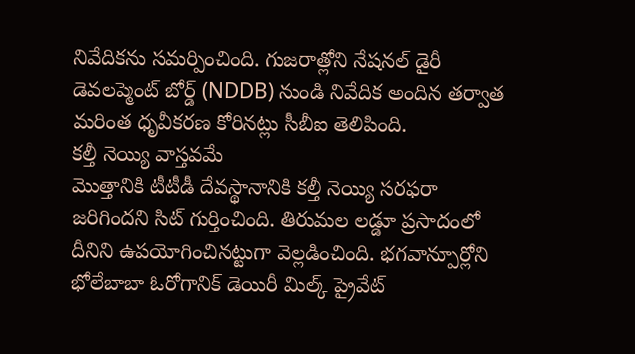నివేదికను సమర్పించింది. గుజరాత్లోని నేషనల్ డైరీ డెవలప్మెంట్ బోర్డ్ (NDDB) నుండి నివేదిక అందిన తర్వాత మరింత ధృవీకరణ కోరినట్లు సీబీఐ తెలిపింది.
కల్తీ నెయ్యి వాస్తవమే
మెుత్తానికి టీటీడీ దేవస్థానానికి కల్తీ నెయ్యి సరఫరా జరిగిందని సిట్ గుర్తించింది. తిరుమల లడ్డూ ప్రసాదంలో దీనిని ఉపయోగించినట్టుగా వెల్లడించింది. భగవాన్పూర్లోని భోలేబాబా ఓరోగానిక్ డెయిరీ మిల్క్ ప్రైవేట్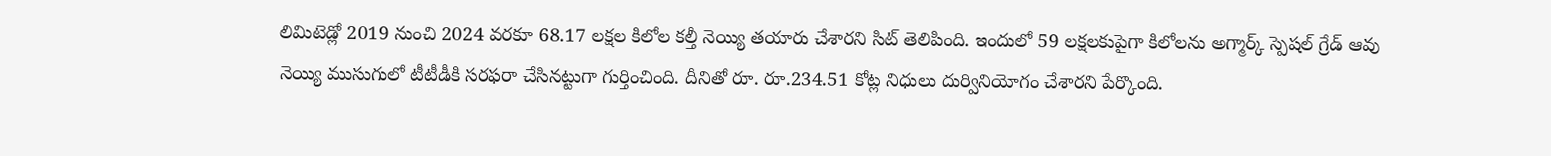లిమిటెడ్లో 2019 నుంచి 2024 వరకూ 68.17 లక్షల కిలోల కల్తీ నెయ్యి తయారు చేశారని సిట్ తెలిపింది. ఇందులో 59 లక్షలకుపైగా కిలోలను అగ్మార్క్ స్పెషల్ గ్రేడ్ ఆవు నెయ్యి ముసుగులో టీటీడీకి సరఫరా చేసినట్టుగా గుర్తించింది. దీనితో రూ. రూ.234.51 కోట్ల నిధులు దుర్వినియోగం చేశారని పేర్కొంది.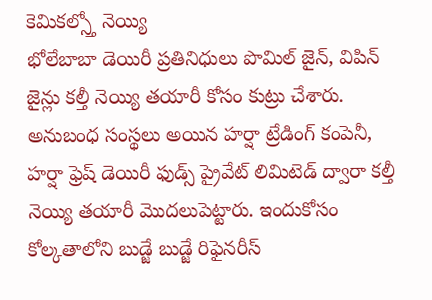కెమికల్స్తో నెయ్యి
భోలేబాబా డెయిరీ ప్రతినిధులు పొమిల్ జైన్, విపిన్ జైన్లు కల్తీ నెయ్యి తయారీ కోసం కుట్రు చేశారు. అనుబంధ సంస్థలు అయిన హర్షా ట్రేడింగ్ కంపెనీ, హర్షా ఫ్రెష్ డెయిరీ ఫుడ్స్ ప్రైవేట్ లిమిటెడ్ ద్వారా కల్తీ నెయ్యి తయారీ మెుదలుపెట్టారు. ఇందుకోసం కోల్కతాలోని బుడ్జే బుడ్జే రిఫైనరీస్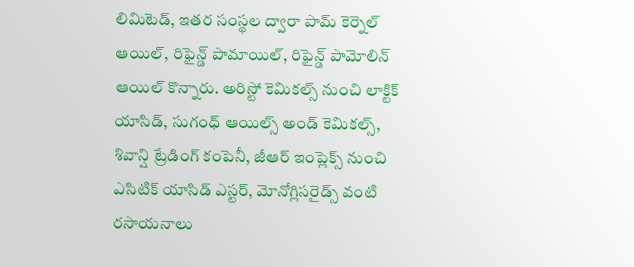లిమిటెడ్, ఇతర సంస్థల ద్వారా పామ్ కెర్నెల్ ఆయిల్, రిఫైన్డ్ పామాయిల్, రిఫైన్డ్ పామోలిన్ ఆయిల్ కొన్నారు. అరిస్టో కెమికల్స్ నుంచి లాక్టిక్ యాసిడ్, సుగంధ్ ఆయిల్స్ అండ్ కెమికల్స్, శివాన్షి ట్రేడింగ్ కంపెనీ, జీఆర్ ఇంప్లెక్స్ నుంచి ఎసిటిక్ యాసిడ్ ఎస్టర్, మోనోగ్లిసరైడ్స్ వంటి రసాయనాలు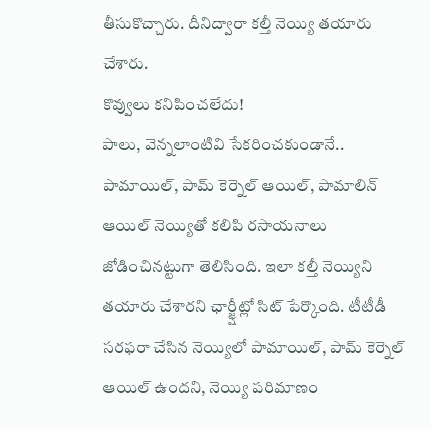తీసుకొచ్చారు. దీనిద్వారా కల్తీ నెయ్యి తయారు చేశారు.
కొవ్వులు కనిపించలేదు!
పాలు, వెన్నలాంటివి సేకరించకుండానే.. పామాయిల్, పామ్ కెర్నెల్ ఆయిల్, పామాలిన్ ఆయిల్ నెయ్యితో కలిపి రసాయనాలు జోడించినట్టుగా తెలిసింది. ఇలా కల్తీ నెయ్యిని తయారు చేశారని ఛార్జ్షీట్లో సిట్ పేర్కొంది. టీటీడీ సరఫరా చేసిన నెయ్యిలో పామాయిల్, పామ్ కెర్నెల్ ఆయిల్ ఉందని, నెయ్యి పరిమాణం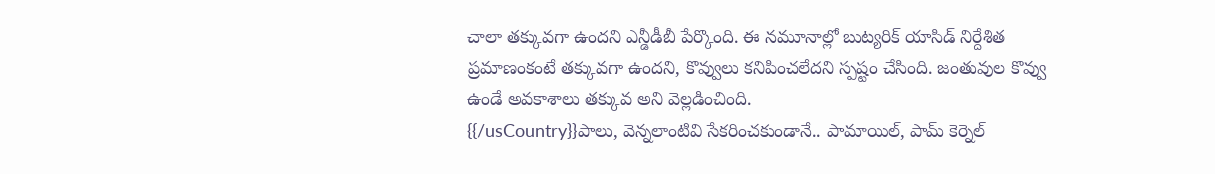చాలా తక్కువగా ఉందని ఎన్డీడీబీ పేర్కొంది. ఈ నమూనాల్లో బుట్యరిక్ యాసిడ్ నిర్దేశిత ప్రమాణంకంటే తక్కువగా ఉందని, కొవ్వులు కనిపించలేదని స్పష్టం చేసింది. జంతువుల కొవ్వు ఉండే అవకాశాలు తక్కువ అని వెల్లడించింది.
{{/usCountry}}పాలు, వెన్నలాంటివి సేకరించకుండానే.. పామాయిల్, పామ్ కెర్నెల్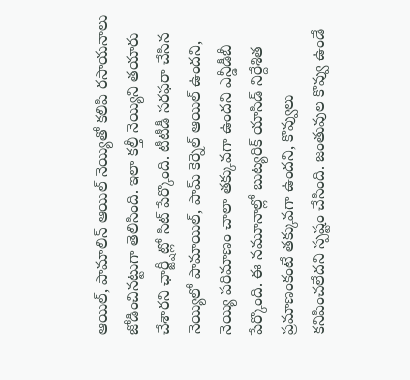ఆయిల్, పామాలిన్ ఆయిల్ నెయ్యితో కలిపి రసాయనాలు జోడించినట్టుగా తెలిసింది. ఇలా కల్తీ నెయ్యిని తయారు చేశారని ఛార్జ్షీట్లో సిట్ పేర్కొంది. టీటీడీ సరఫరా చేసిన నెయ్యిలో పామాయిల్, పామ్ కెర్నెల్ ఆయిల్ ఉందని, నెయ్యి పరిమాణం చాలా తక్కువగా ఉందని ఎన్డీడీబీ పేర్కొంది. ఈ నమూనాల్లో బుట్యరిక్ యాసిడ్ నిర్దేశిత ప్రమాణంకంటే తక్కువగా ఉందని, కొవ్వులు కనిపించలేదని స్పష్టం చేసింది. జంతువుల కొవ్వు ఉండే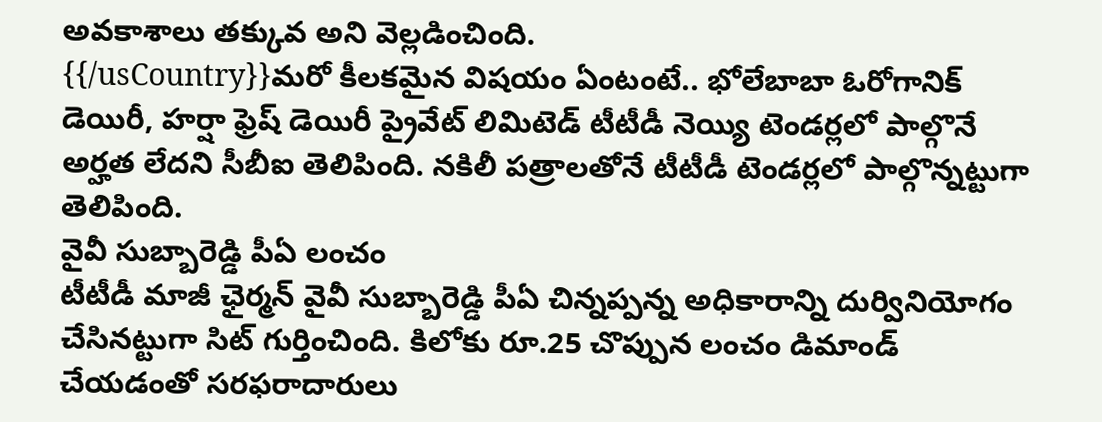అవకాశాలు తక్కువ అని వెల్లడించింది.
{{/usCountry}}మరో కీలకమైన విషయం ఏంటంటే.. భోలేబాబా ఓరోగానిక్ డెయిరీ, హర్షా ఫ్రెష్ డెయిరీ ప్రైవేట్ లిమిటెడ్ టీటీడీ నెయ్యి టెండర్లలో పాల్గొనే అర్హత లేదని సీబీఐ తెలిపింది. నకిలీ పత్రాలతోనే టీటీడీ టెండర్లలో పాల్గొన్నట్టుగా తెలిపింది.
వైవీ సుబ్బారెడ్డి పీఏ లంచం
టీటీడీ మాజీ ఛైర్మన్ వైవీ సుబ్బారెడ్డి పీఏ చిన్నప్పన్న అధికారాన్ని దుర్వినియోగం చేసినట్టుగా సిట్ గుర్తించింది. కిలోకు రూ.25 చొప్పున లంచం డిమాండ్ చేయడంతో సరఫరాదారులు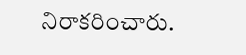నిరాకరించారు.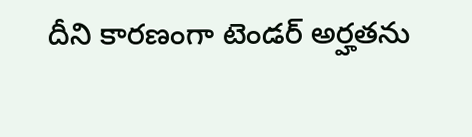దీని కారణంగా టెండర్ అర్హతను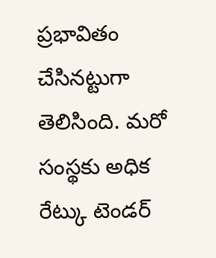ప్రభావితం చేసినట్టుగా తెలిసింది. మరో సంస్థకు అధిక రేట్కు టెండర్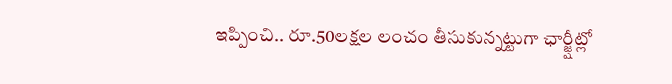ఇప్పించి.. రూ.50లక్షల లంచం తీసుకున్నట్టుగా ఛార్జ్షీట్లో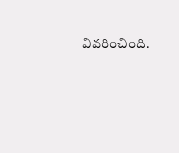వివరించింది.